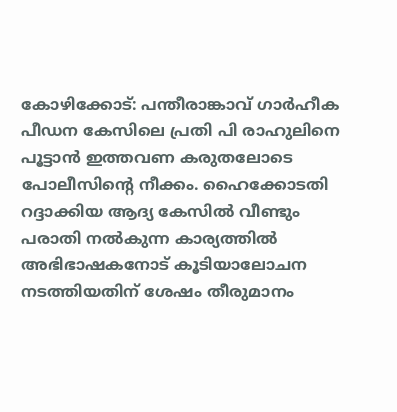കോഴിക്കോട്: പന്തീരാങ്കാവ് ഗാർഹീക പീഡന കേസിലെ പ്രതി പി രാഹുലിനെ പൂട്ടാൻ ഇത്തവണ കരുതലോടെ പോലീസിന്റെ നീക്കം. ഹൈക്കോടതി റദ്ദാക്കിയ ആദ്യ കേസിൽ വീണ്ടും പരാതി നൽകുന്ന കാര്യത്തിൽ അഭിഭാഷകനോട് കൂടിയാലോചന നടത്തിയതിന് ശേഷം തീരുമാനം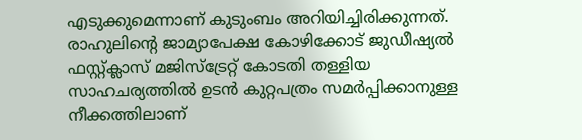എടുക്കുമെന്നാണ് കുടുംബം അറിയിച്ചിരിക്കുന്നത്. രാഹുലിന്റെ ജാമ്യാപേക്ഷ കോഴിക്കോട് ജുഡീഷ്യൽ ഫസ്റ്റ്ക്ലാസ് മജിസ്ട്രേറ്റ് കോടതി തള്ളിയ സാഹചര്യത്തിൽ ഉടൻ കുറ്റപത്രം സമർപ്പിക്കാനുള്ള നീക്കത്തിലാണ്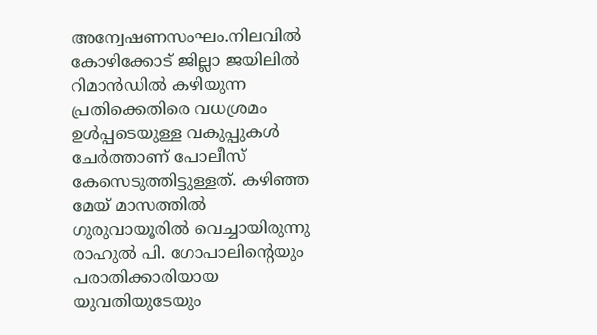അന്വേഷണസംഘം.നിലവിൽ കോഴിക്കോട് ജില്ലാ ജയിലിൽ റിമാൻഡിൽ കഴിയുന്ന പ്രതിക്കെതിരെ വധശ്രമം ഉൾപ്പടെയുള്ള വകുപ്പുകൾ ചേർത്താണ് പോലീസ് കേസെടുത്തിട്ടുള്ളത്. കഴിഞ്ഞ മേയ് മാസത്തിൽ ഗുരുവായൂരിൽ വെച്ചായിരുന്നു രാഹുൽ പി. ഗോപാലിന്റെയും പരാതിക്കാരിയായ യുവതിയുടേയും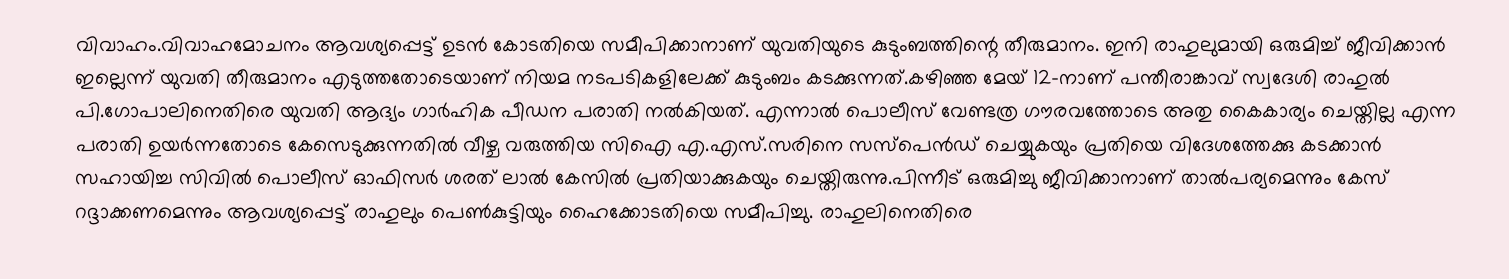വിവാഹം.വിവാഹമോചനം ആവശ്യപ്പെട്ട് ഉടൻ കോടതിയെ സമീപിക്കാനാണ് യുവതിയുടെ കുടുംബത്തിന്റെ തീരുമാനം. ഇനി രാഹുലുമായി ഒരുമിച്ച് ജീവിക്കാൻ ഇല്ലെന്ന് യുവതി തീരുമാനം എടുത്തതോടെയാണ് നിയമ നടപടികളിലേക്ക് കുടുംബം കടക്കുന്നത്.കഴിഞ്ഞ മേയ് 12-നാണ് പന്തീരാങ്കാവ് സ്വദേശി രാഹുൽ പി.ഗോപാലിനെതിരെ യുവതി ആദ്യം ഗാർഹിക പീഡന പരാതി നൽകിയത്. എന്നാൽ പൊലീസ് വേണ്ടത്ര ഗൗരവത്തോടെ അതു കൈകാര്യം ചെയ്തില്ല എന്ന പരാതി ഉയർന്നതോടെ കേസെടുക്കുന്നതിൽ വീഴ്ച വരുത്തിയ സിഐ എ.എസ്.സരിനെ സസ്പെൻഡ് ചെയ്യുകയും പ്രതിയെ വിദേശത്തേക്കു കടക്കാൻ സഹായിച്ച സിവിൽ പൊലീസ് ഓഫിസർ ശരത് ലാൽ കേസിൽ പ്രതിയാക്കുകയും ചെയ്തിരുന്നു.പിന്നീട് ഒരുമിച്ചു ജീവിക്കാനാണ് താൽപര്യമെന്നും കേസ് റദ്ദാക്കണമെന്നും ആവശ്യപ്പെട്ട് രാഹുലും പെൺ‌കുട്ടിയും ഹൈക്കോടതിയെ സമീപിച്ചു. രാഹുലിനെതിരെ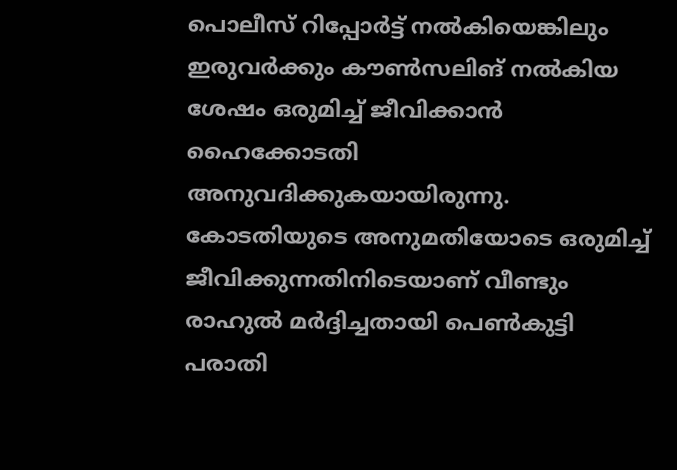പൊലീസ് റിപ്പോർട്ട് നൽകിയെങ്കിലും ഇരുവർക്കും കൗൺസലിങ് നൽകിയ ശേഷം ഒരുമിച്ച് ജീവിക്കാൻ ഹൈക്കോടതി അനുവദിക്കുകയായിരുന്നു. കോടതിയുടെ അനുമതിയോടെ ഒരുമിച്ച് ജീവിക്കുന്നതിനിടെയാണ് വീണ്ടും രാഹുൽ മർദ്ദിച്ചതായി പെൺകുട്ടി പരാതി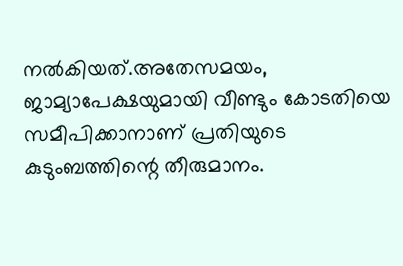നൽകിയത്.അതേസമയം, ജാമ്യാപേക്ഷയുമായി വീണ്ടും കോടതിയെ സമീപിക്കാനാണ് പ്രതിയുടെ കുടുംബത്തിന്റെ തീരുമാനം.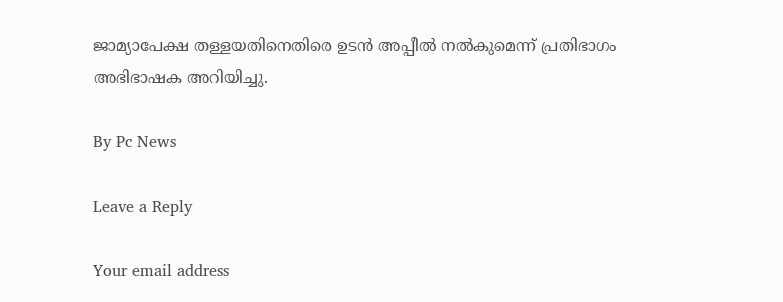ജാമ്യാപേക്ഷ തള്ളയതിനെതിരെ ഉടൻ അപ്പീൽ നൽകുമെന്ന് പ്രതിഭാഗം അഭിഭാഷക അറിയിച്ചു.

By Pc News

Leave a Reply

Your email address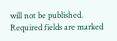will not be published. Required fields are marked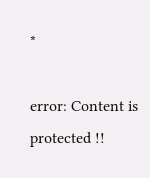*

error: Content is protected !!